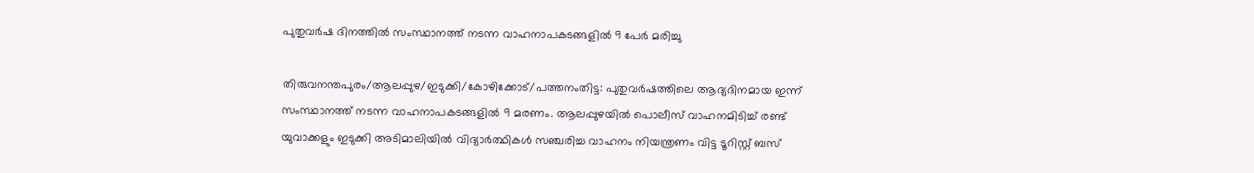പുതുവര്‍ഷ ദിനത്തില്‍ സംസ്ഥാനത്ത് നടന്ന വാഹനാപകടങ്ങളില്‍ 9 പേര്‍ മരിച്ചു

തിരുവനന്തപുരം/ആലപ്പുഴ/ഇടുക്കി/കോഴിക്കോട്/പത്തനംതിട്ട: പുതുവര്‍ഷത്തിലെ ആദ്യദിനമായ ഇന്ന് സംസ്ഥാനത്ത് നടന്ന വാഹനാപകടങ്ങളില്‍ 9 മരണം. ആലപ്പുഴയില്‍ പൊലീസ് വാഹനമിടിച്ച് രണ്ട് യുവാക്കളും ഇടുക്കി അടിമാലിയില്‍ വിദ്യാര്‍ത്ഥികള്‍ സഞ്ചരിച്ച വാഹനം നിയന്ത്രണം വിട്ട ടൂറിസ്റ്റ് ബസ്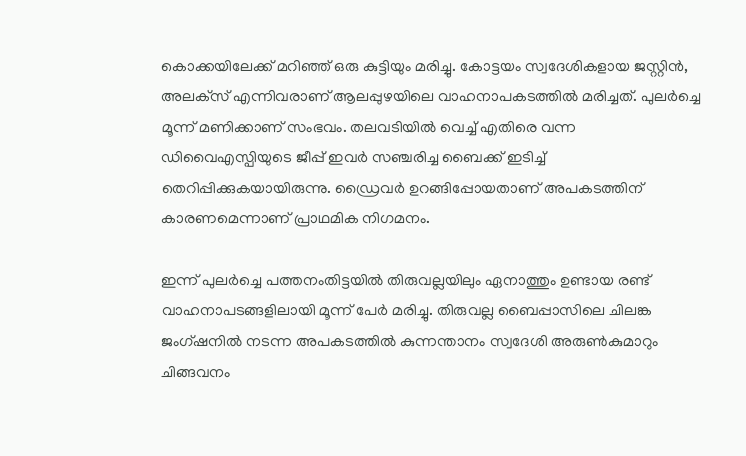കൊക്കയിലേക്ക് മറിഞ്ഞ് ഒരു കുട്ടിയും മരിച്ചു. കോട്ടയം സ്വദേശികളായ ജസ്റ്റിന്‍, അലക്‌സ് എന്നിവരാണ് ആലപ്പുഴയിലെ വാഹനാപകടത്തില്‍ മരിച്ചത്. പുലര്‍ച്ചെ മൂന്ന് മണിക്കാണ് സംഭവം. തലവടിയില്‍ വെച്ച് എതിരെ വന്ന ഡിവൈഎസ്പിയുടെ ജീപ്പ് ഇവര്‍ സഞ്ചരിച്ച ബൈക്ക് ഇടിച്ച് തെറിപ്പിക്കുകയായിരുന്നു. ഡ്രൈവര്‍ ഉറങ്ങിപ്പോയതാണ് അപകടത്തിന് കാരണമെന്നാണ് പ്രാഥമിക നിഗമനം.

ഇന്ന് പുലര്‍ച്ചെ പത്തനംതിട്ടയില്‍ തിരുവല്ലയിലും ഏനാത്തും ഉണ്ടായ രണ്ട് വാഹനാപടങ്ങളിലായി മൂന്ന് പേര്‍ മരിച്ചു. തിരുവല്ല ബൈപ്പാസിലെ ചിലങ്ക ജംഗ്ഷനില്‍ നടന്ന അപകടത്തില്‍ കുന്നന്താനം സ്വദേശി അരുണ്‍കുമാറും ചിങ്ങവനം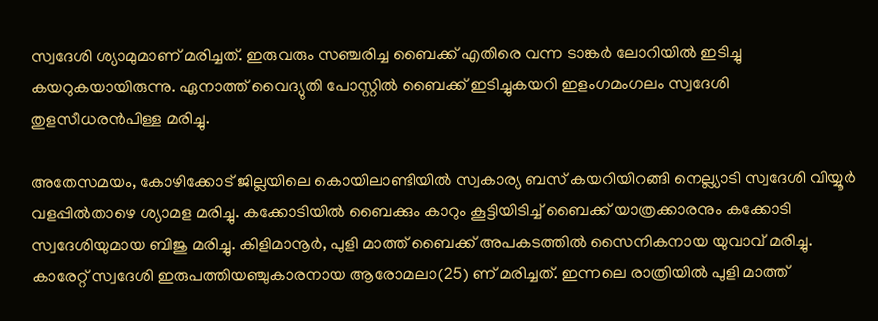സ്വദേശി ശ്യാമുമാണ് മരിച്ചത്. ഇരുവരും സഞ്ചരിച്ച ബൈക്ക് എതിരെ വന്ന ടാങ്കര്‍ ലോറിയില്‍ ഇടിച്ചു കയറുകയായിരുന്നു. ഏനാത്ത് വൈദ്യുതി പോസ്റ്റില്‍ ബൈക്ക് ഇടിച്ചുകയറി ഇളംഗമംഗലം സ്വദേശി തുളസീധരന്‍പിള്ള മരിച്ചു.

അതേസമയം, കോഴിക്കോട് ജില്ലയിലെ കൊയിലാണ്ടിയില്‍ സ്വകാര്യ ബസ് കയറിയിറങ്ങി നെല്ല്യാടി സ്വദേശി വിയ്യൂര്‍ വളപ്പില്‍താഴെ ശ്യാമള മരിച്ചു. കക്കോടിയില്‍ ബൈക്കും കാറും കൂട്ടിയിടിച്ച് ബൈക്ക് യാത്രക്കാരനും കക്കോടി സ്വദേശിയുമായ ബിജു മരിച്ചു. കിളിമാനൂര്‍, പുളി മാത്ത് ബൈക്ക് അപകടത്തില്‍ സൈനികനായ യുവാവ് മരിച്ചു. കാരേറ്റ് സ്വദേശി ഇരുപത്തിയഞ്ചുകാരനായ ആരോമലാ(25) ണ് മരിച്ചത്. ഇന്നലെ രാത്രിയില്‍ പുളി മാത്ത്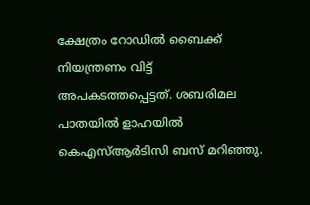ക്ഷേത്രം റോഡില്‍ ബൈക്ക് നിയന്ത്രണം വിട്ട് അപകടത്തപ്പെട്ടത്. ശബരിമല പാതയില്‍ ളാഹയില്‍ കെഎസ്ആര്‍ടിസി ബസ് മറിഞ്ഞു.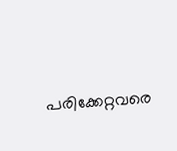പരിക്കേറ്റവരെ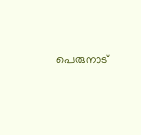പെരുനാട്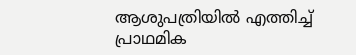ആശുപത്രിയില്‍ എത്തിച്ച് പ്രാഥമിക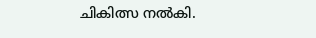ചികിത്സ നല്‍കി.